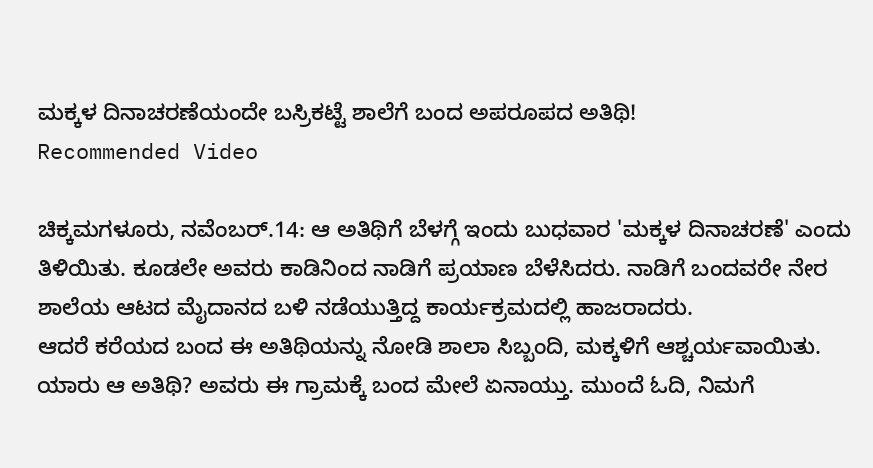ಮಕ್ಕಳ ದಿನಾಚರಣೆಯಂದೇ ಬಸ್ರಿಕಟ್ಟೆ ಶಾಲೆಗೆ ಬಂದ ಅಪರೂಪದ ಅತಿಥಿ!
Recommended Video

ಚಿಕ್ಕಮಗಳೂರು, ನವೆಂಬರ್.14: ಆ ಅತಿಥಿಗೆ ಬೆಳಗ್ಗೆ ಇಂದು ಬುಧವಾರ 'ಮಕ್ಕಳ ದಿನಾಚರಣೆ' ಎಂದು ತಿಳಿಯಿತು. ಕೂಡಲೇ ಅವರು ಕಾಡಿನಿಂದ ನಾಡಿಗೆ ಪ್ರಯಾಣ ಬೆಳೆಸಿದರು. ನಾಡಿಗೆ ಬಂದವರೇ ನೇರ ಶಾಲೆಯ ಆಟದ ಮೈದಾನದ ಬಳಿ ನಡೆಯುತ್ತಿದ್ದ ಕಾರ್ಯಕ್ರಮದಲ್ಲಿ ಹಾಜರಾದರು.
ಆದರೆ ಕರೆಯದ ಬಂದ ಈ ಅತಿಥಿಯನ್ನು ನೋಡಿ ಶಾಲಾ ಸಿಬ್ಬಂದಿ, ಮಕ್ಕಳಿಗೆ ಆಶ್ಚರ್ಯವಾಯಿತು. ಯಾರು ಆ ಅತಿಥಿ? ಅವರು ಈ ಗ್ರಾಮಕ್ಕೆ ಬಂದ ಮೇಲೆ ಏನಾಯ್ತು. ಮುಂದೆ ಓದಿ, ನಿಮಗೆ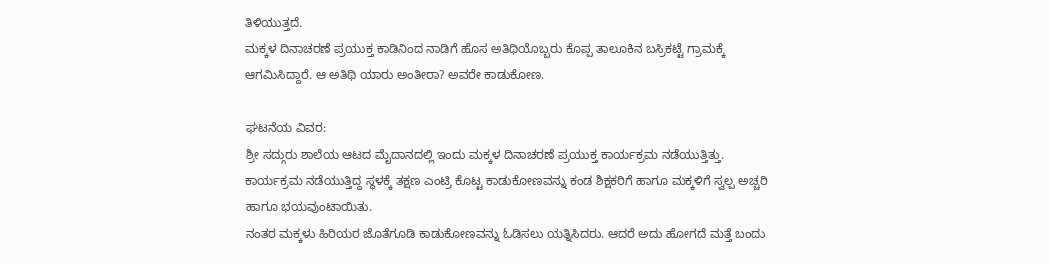ತಿಳಿಯುತ್ತದೆ.
ಮಕ್ಕಳ ದಿನಾಚರಣೆ ಪ್ರಯುಕ್ತ ಕಾಡಿನಿಂದ ನಾಡಿಗೆ ಹೊಸ ಅತಿಥಿಯೊಬ್ಬರು ಕೊಪ್ಪ ತಾಲೂಕಿನ ಬಸ್ರಿಕಟ್ಟೆ ಗ್ರಾಮಕ್ಕೆ ಆಗಮಿಸಿದ್ದಾರೆ. ಆ ಅತಿಥಿ ಯಾರು ಅಂತೀರಾ? ಅವರೇ ಕಾಡುಕೋಣ.

ಘಟನೆಯ ವಿವರ:
ಶ್ರೀ ಸದ್ಗುರು ಶಾಲೆಯ ಆಟದ ಮೈದಾನದಲ್ಲಿ ಇಂದು ಮಕ್ಕಳ ದಿನಾಚರಣೆ ಪ್ರಯುಕ್ತ ಕಾರ್ಯಕ್ರಮ ನಡೆಯುತ್ತಿತ್ತು. ಕಾರ್ಯಕ್ರಮ ನಡೆಯುತ್ತಿದ್ದ ಸ್ಥಳಕ್ಕೆ ತಕ್ಷಣ ಎಂಟ್ರಿ ಕೊಟ್ಟ ಕಾಡುಕೋಣವನ್ನು ಕಂಡ ಶಿಕ್ಷಕರಿಗೆ ಹಾಗೂ ಮಕ್ಕಳಿಗೆ ಸ್ವಲ್ಪ ಅಚ್ಚರಿ ಹಾಗೂ ಭಯವುಂಟಾಯಿತು.
ನಂತರ ಮಕ್ಕಳು ಹಿರಿಯರ ಜೊತೆಗೂಡಿ ಕಾಡುಕೋಣವನ್ನು ಓಡಿಸಲು ಯತ್ನಿಸಿದರು. ಆದರೆ ಅದು ಹೋಗದೆ ಮತ್ತೆ ಬಂದು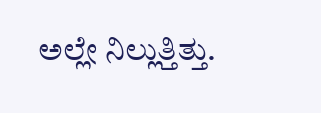ಅಲ್ಲೇ ನಿಲ್ಲುತ್ತಿತ್ತು.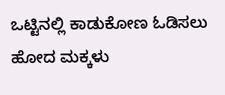ಒಟ್ಟಿನಲ್ಲಿ ಕಾಡುಕೋಣ ಓಡಿಸಲು ಹೋದ ಮಕ್ಕಳು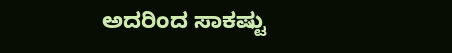ಅದರಿಂದ ಸಾಕಷ್ಟು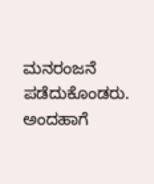ಮನರಂಜನೆ ಪಡೆದುಕೊಂಡರು.
ಅಂದಹಾಗೆ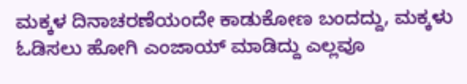ಮಕ್ಕಳ ದಿನಾಚರಣೆಯಂದೇ ಕಾಡುಕೋಣ ಬಂದದ್ದು, ಮಕ್ಕಳು ಓಡಿಸಲು ಹೋಗಿ ಎಂಜಾಯ್ ಮಾಡಿದ್ದು ಎಲ್ಲವೂ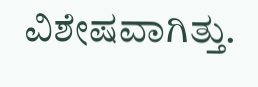ವಿಶೇಷವಾಗಿತ್ತು.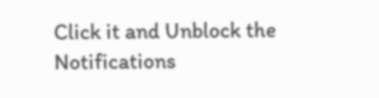Click it and Unblock the Notifications